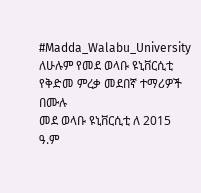#Madda_Walabu_University
ለሁሉም የመደ ወላቡ ዩኒቨርሲቲ የቅድመ ምረቃ መደበኛ ተማሪዎች በሙሉ
መደ ወላቡ ዩኒቨርሲቲ ለ 2015 ዓ.ም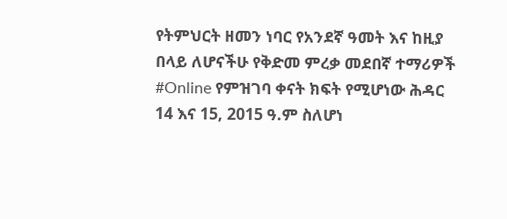የትምህርት ዘመን ነባር የአንደኛ ዓመት እና ከዚያ በላይ ለሆናችሁ የቅድመ ምረቃ መደበኛ ተማሪዎች #Online የምዝገባ ቀናት ክፍት የሚሆነው ሕዳር 14 እና 15, 2015 ዓ.ም ስለሆነ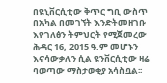በዩኒቨርሲቲው ቅጥር ግቢ ውስጥ በአካል በመገኘት እንድትመዘገቡ እየገለፅን ትምህርት የሚጀመረው ሕዳር 16, 2015 ዓ.ም መሆኑን እናሳውቃለን ሲል ዩንቨርሲቲው ዛሬ ባወጣው ማስታወቂያ አሳስቧል፡፡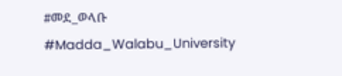#መደ_ወላቡ
#Madda_Walabu_University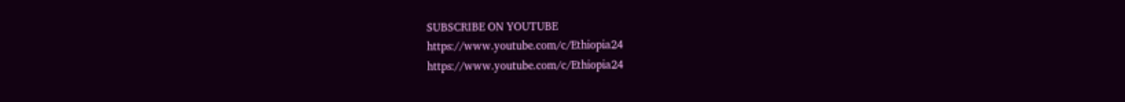SUBSCRIBE ON YOUTUBE
https://www.youtube.com/c/Ethiopia24
https://www.youtube.com/c/Ethiopia24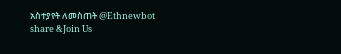አስተያየት ለመስጠት @Ethnewbot
share &Join Us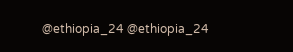@ethiopia_24 @ethiopia_24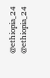@ethiopia_24 @ethiopia_24